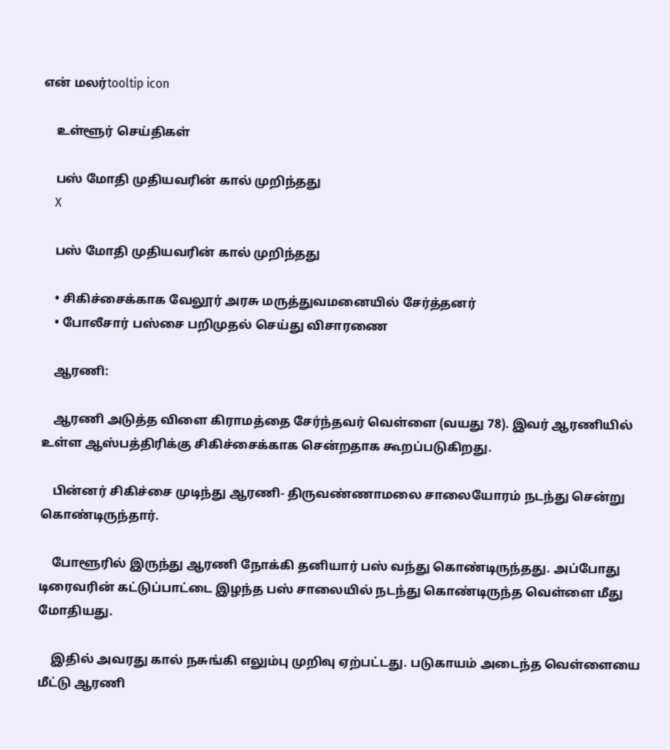என் மலர்tooltip icon

    உள்ளூர் செய்திகள்

    பஸ் மோதி முதியவரின் கால் முறிந்தது
    X

    பஸ் மோதி முதியவரின் கால் முறிந்தது

    • சிகிச்சைக்காக வேலூர் அரசு மருத்துவமனையில் சேர்த்தனர்
    • போலீசார் பஸ்சை பறிமுதல் செய்து விசாரணை

    ஆரணி:

    ஆரணி அடுத்த விளை கிராமத்தை சேர்ந்தவர் வெள்ளை (வயது 78). இவர் ஆரணியில் உள்ள ஆஸ்பத்திரிக்கு சிகிச்சைக்காக சென்றதாக கூறப்படுகிறது.

    பின்னர் சிகிச்சை முடிந்து ஆரணி- திருவண்ணாமலை சாலையோரம் நடந்து சென்று கொண்டிருந்தார்.

    போளூரில் இருந்து ஆரணி நோக்கி தனியார் பஸ் வந்து கொண்டிருந்தது. அப்போது டிரைவரின் கட்டுப்பாட்டை இழந்த பஸ் சாலையில் நடந்து கொண்டிருந்த வெள்ளை மீது மோதியது.

    இதில் அவரது கால் நசுங்கி எலும்பு முறிவு ஏற்பட்டது. படுகாயம் அடைந்த வெள்ளையை மீட்டு ஆரணி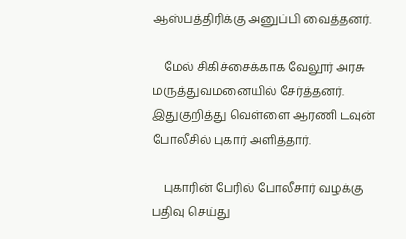ஆஸ்பத்திரிக்கு அனுப்பி வைத்தனர்.

    மேல் சிகிச்சைக்காக வேலூர் அரசு மருத்துவமனையில் சேர்த்தனர். இதுகுறித்து வெள்ளை ஆரணி டவுன் போலீசில் புகார் அளித்தார்.

    புகாரின் பேரில் போலீசார் வழக்கு பதிவு செய்து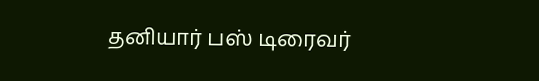தனியார் பஸ் டிரைவர்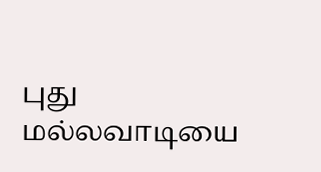புது மல்லவாடியை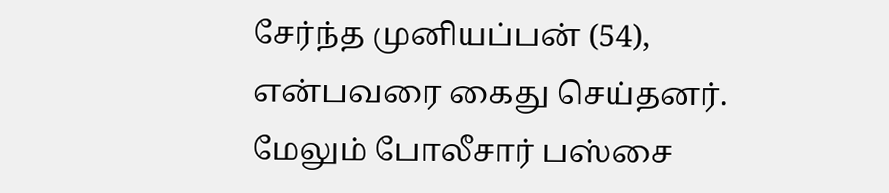சேர்ந்த முனியப்பன் (54), என்பவரை கைது செய்தனர். மேலும் போலீசார் பஸ்சை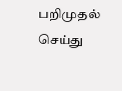பறிமுதல் செய்து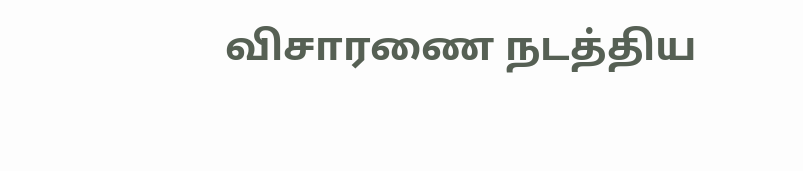விசாரணை நடத்திய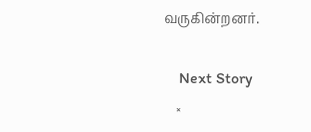வருகின்றனர்.

    Next Story
    ×